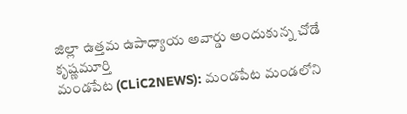జిల్లా ఉత్తమ ఉపాధ్యాయ అవార్డు అందుకున్న చోడే కృష్ణమూర్తి
మండపేట (CLiC2NEWS): మండపేట మండలోని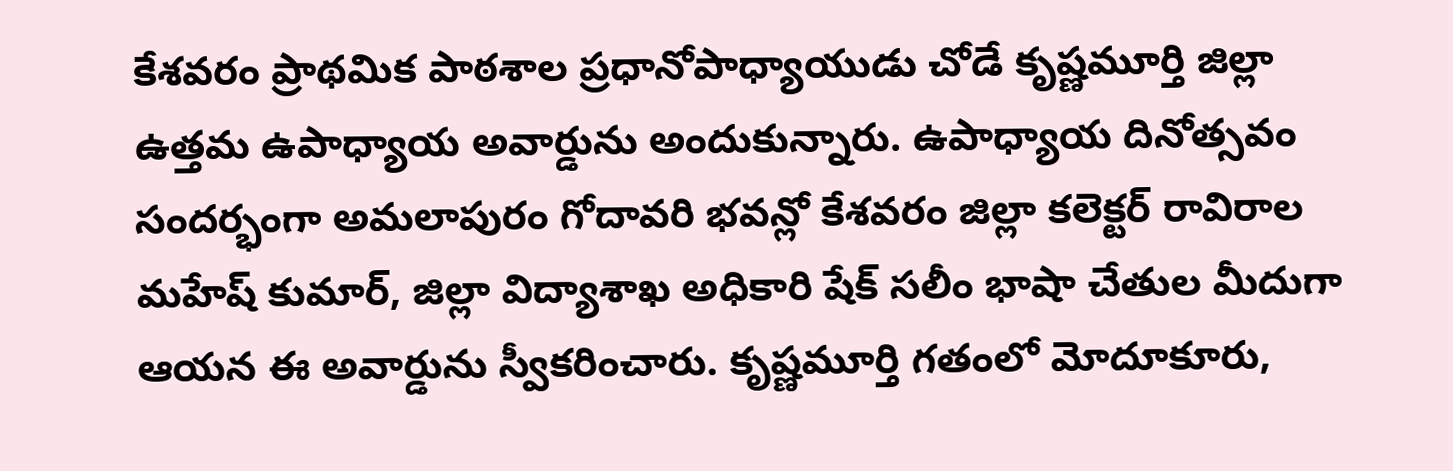కేశవరం ప్రాథమిక పాఠశాల ప్రధానోపాధ్యాయుడు చోడే కృష్ణమూర్తి జిల్లా ఉత్తమ ఉపాధ్యాయ అవార్డును అందుకున్నారు. ఉపాధ్యాయ దినోత్సవం సందర్భంగా అమలాపురం గోదావరి భవన్లో కేశవరం జిల్లా కలెక్టర్ రావిరాల మహేష్ కుమార్, జిల్లా విద్యాశాఖ అధికారి షేక్ సలీం భాషా చేతుల మీదుగా ఆయన ఈ అవార్డును స్వీకరించారు. కృష్ణమూర్తి గతంలో మోదూకూరు,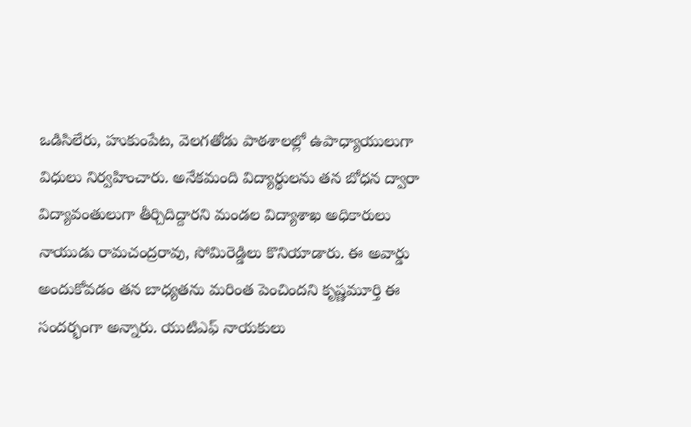ఒడిసిలేరు, హుకుంపేట, వెలగతోడు పాఠశాలల్లో ఉపాధ్యాయులుగా విధులు నిర్వహించారు. అనేకమంది విద్యార్థులను తన బోధన ద్వారా విద్యావంతులుగా తీర్చిదిద్దారని మండల విద్యాశాఖ అధికారులు నాయుడు రామచంద్రరావు, సోమిరెడ్డిలు కొనియాడారు. ఈ అవార్డు అందుకోవడం తన బాధ్యతను మరింత పెంచిందని కృష్ణమూర్తి ఈ సందర్భంగా అన్నారు. యుటిఎఫ్ నాయకులు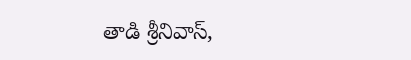తాడి శ్రీనివాస్,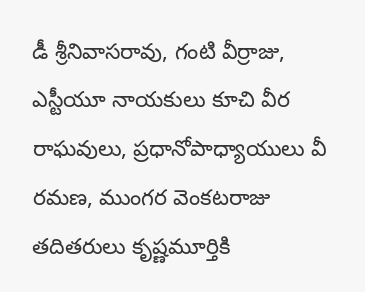డీ శ్రీనివాసరావు, గంటి వీర్రాజు, ఎస్టీయూ నాయకులు కూచి వీర రాఘవులు, ప్రధానోపాధ్యాయులు వీ రమణ, ముంగర వెంకటరాజు తదితరులు కృష్ణమూర్తికి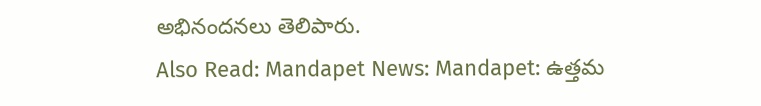అభినందనలు తెలిపారు.
Also Read: Mandapet News: Mandapet: ఉత్తమ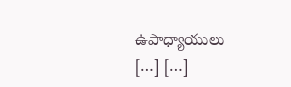ఉపాధ్యాయులు
[…] […]